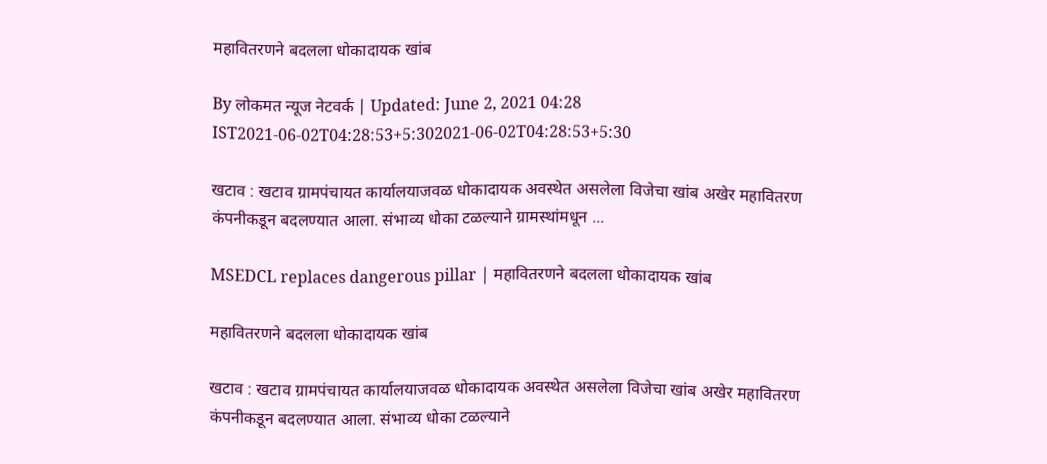महावितरणने बदलला धोकादायक खांब

By लोकमत न्यूज नेटवर्क | Updated: June 2, 2021 04:28 IST2021-06-02T04:28:53+5:302021-06-02T04:28:53+5:30

खटाव : खटाव ग्रामपंचायत कार्यालयाजवळ धोकादायक अवस्थेत असलेला विजेचा खांब अखेर महावितरण कंपनीकडून बदलण्यात आला. संभाव्य धोका टळल्याने ग्रामस्थांमधून ...

MSEDCL replaces dangerous pillar | महावितरणने बदलला धोकादायक खांब

महावितरणने बदलला धोकादायक खांब

खटाव : खटाव ग्रामपंचायत कार्यालयाजवळ धोकादायक अवस्थेत असलेला विजेचा खांब अखेर महावितरण कंपनीकडून बदलण्यात आला. संभाव्य धोका टळल्याने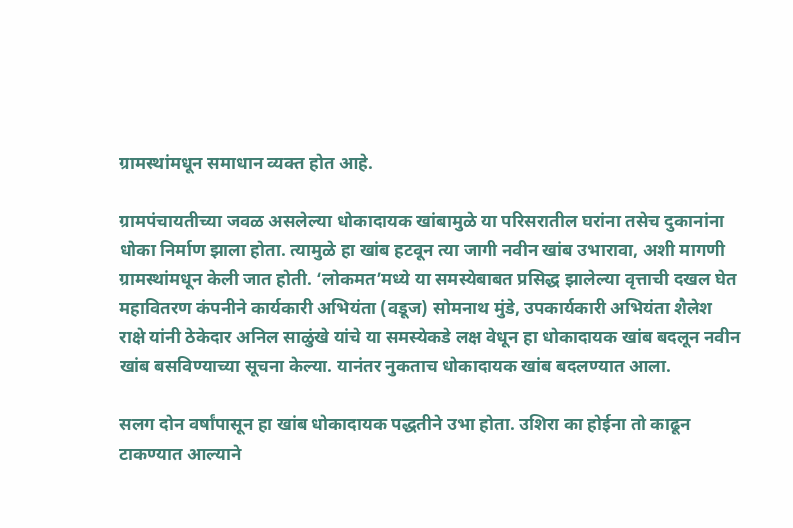ग्रामस्थांमधून समाधान व्यक्त होत आहे.

ग्रामपंचायतीच्या जवळ असलेल्या धोकादायक खांबामुळे या परिसरातील घरांना तसेच दुकानांना धोका निर्माण झाला होता. त्यामुळे हा खांब हटवून त्या जागी नवीन खांब उभारावा, अशी मागणी ग्रामस्थांमधून केली जात होती. ‘लोकमत’मध्ये या समस्येबाबत प्रसिद्ध झालेल्या वृत्ताची दखल घेत महावितरण कंपनीने कार्यकारी अभियंता (वडूज) सोमनाथ मुंडे, उपकार्यकारी अभियंता शैलेश राक्षे यांनी ठेकेदार अनिल साळुंखे यांचे या समस्येकडे लक्ष वेधून हा धोकादायक खांब बदलून नवीन खांब बसविण्याच्या सूचना केल्या. यानंतर नुकताच धोकादायक खांब बदलण्यात आला.

सलग दोन वर्षांपासून हा खांब धोकादायक पद्धतीने उभा होता. उशिरा का होईना तो काढून टाकण्यात आल्याने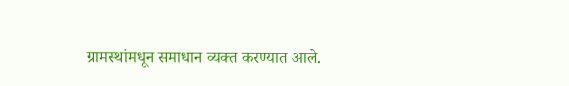ग्रामस्थांमधून समाधान व्यक्त करण्यात आले.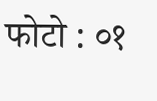फोटो : ०१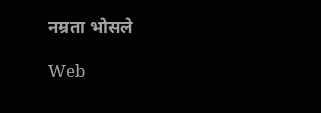नम्रता भोसले

Web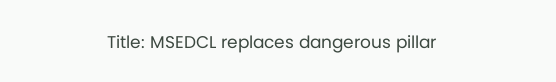Title: MSEDCL replaces dangerous pillar